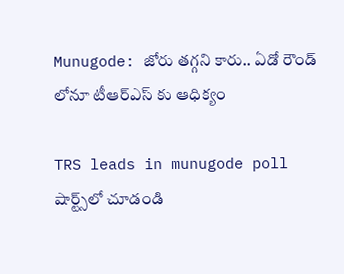Munugode: జోరు తగ్గని కారు.. ఏడో రౌండ్ లోనూ టీఆర్ఎస్ కు ఆధిక్యం

TRS leads in munugode poll
షార్ట్స్‌లో చూడండి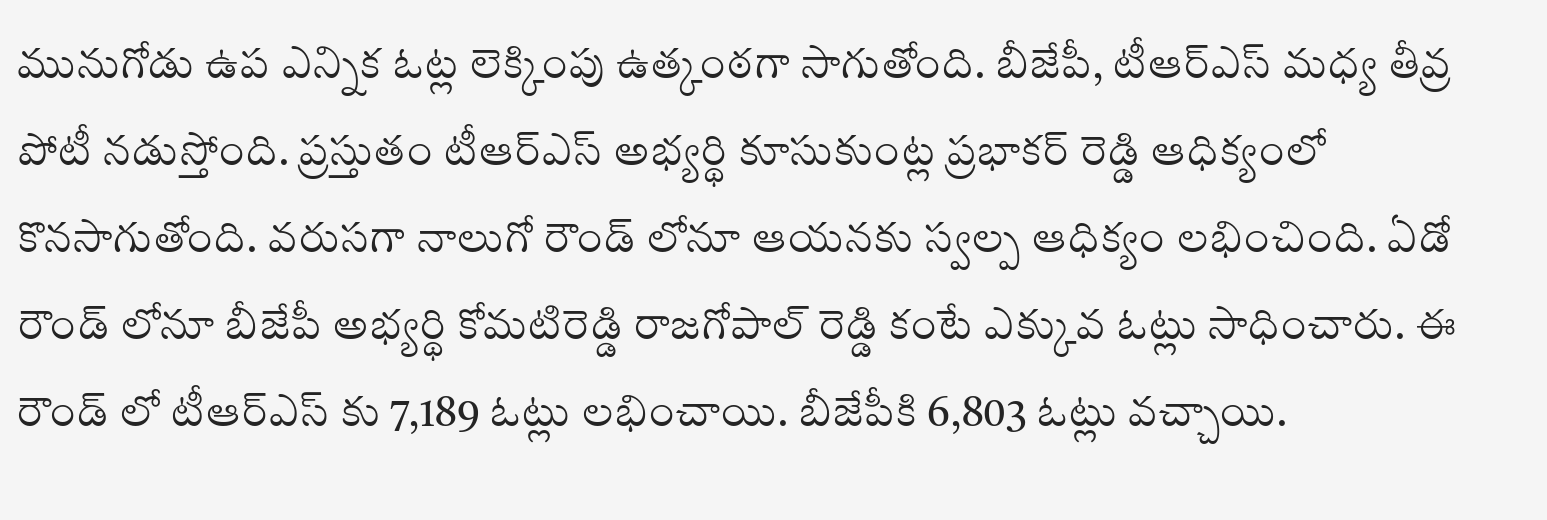మునుగోడు ఉప ఎన్నిక ఓట్ల లెక్కింపు ఉత్కంఠగా సాగుతోంది. బీజేపీ, టీఆర్ఎస్ మధ్య తీవ్ర పోటీ నడుస్తోంది. ప్రస్తుతం టీఆర్ఎస్ అభ్యర్థి కూసుకుంట్ల ప్రభాకర్ రెడ్డి ఆధిక్యంలో కొనసాగుతోంది. వరుసగా నాలుగో రౌండ్ లోనూ ఆయనకు స్వల్ప ఆధిక్యం లభించింది. ఏడో రౌండ్ లోనూ బీజేపీ అభ్యర్థి కోమటిరెడ్డి రాజగోపాల్ రెడ్డి కంటే ఎక్కువ ఓట్లు సాధించారు. ఈ రౌండ్ లో టీఆర్ఎస్ కు 7,189 ఓట్లు లభించాయి. బీజేపీకి 6,803 ఓట్లు వచ్చాయి.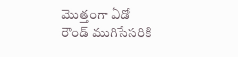మొత్తంగా ఏడో రౌండ్ ముగిసేసరికి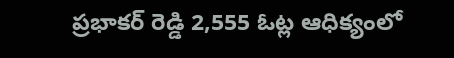ప్రభాకర్ రెడ్డి 2,555 ఓట్ల ఆధిక్యంలో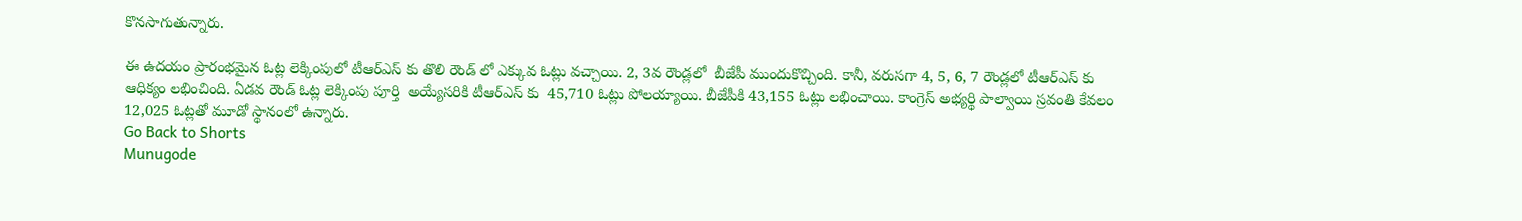కొనసాగుతున్నారు.

ఈ ఉదయం ప్రారంభమైన ఓట్ల లెక్కింపులో టీఆర్ఎస్ కు తొలి రౌండ్ లో ఎక్కువ ఓట్లు వచ్చాయి. 2, 3వ రౌండ్లలో  బీజేపీ ముందుకొచ్చింది. కానీ, వరుసగా 4, 5, 6, 7 రౌండ్లలో టీఆర్ఎస్ కు ఆధిక్యం లభించింది. ఏడవ రౌండ్ ఓట్ల లెక్కింపు పూర్తి  అయ్యేసరికి టీఆర్ఎస్ కు  45,710 ఓట్లు పోలయ్యాయి. బీజేపీకి 43,155 ఓట్లు లభించాయి. కాంగ్రెస్ అభ్యర్థి పాల్వాయి స్రవంతి కేవలం 12,025 ఓట్లతో మూడో స్థానంలో ఉన్నారు.
Go Back to Shorts
Munugode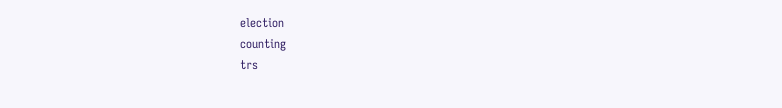election
counting
trs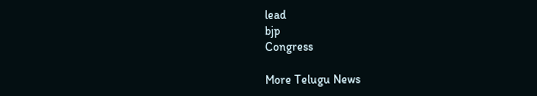lead
bjp
Congress

More Telugu News